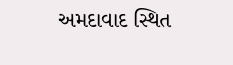અમદાવાદ સ્થિત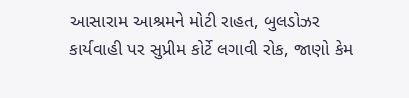આસારામ આશ્રમને મોટી રાહત, બુલડોઝર કાર્યવાહી પર સુપ્રીમ કોર્ટે લગાવી રોક, જાણો કેમ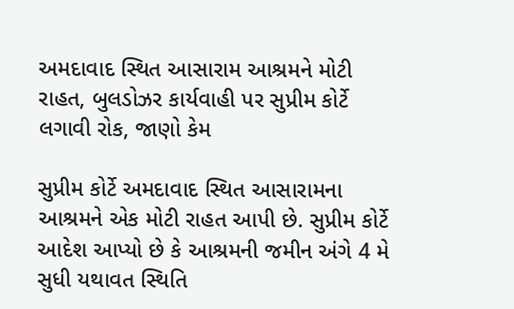અમદાવાદ સ્થિત આસારામ આશ્રમને મોટી રાહત, બુલડોઝર કાર્યવાહી પર સુપ્રીમ કોર્ટે લગાવી રોક, જાણો કેમ

સુપ્રીમ કોર્ટે અમદાવાદ સ્થિત આસારામના આશ્રમને એક મોટી રાહત આપી છે. સુપ્રીમ કોર્ટે આદેશ આપ્યો છે કે આશ્રમની જમીન અંગે 4 મે સુધી યથાવત સ્થિતિ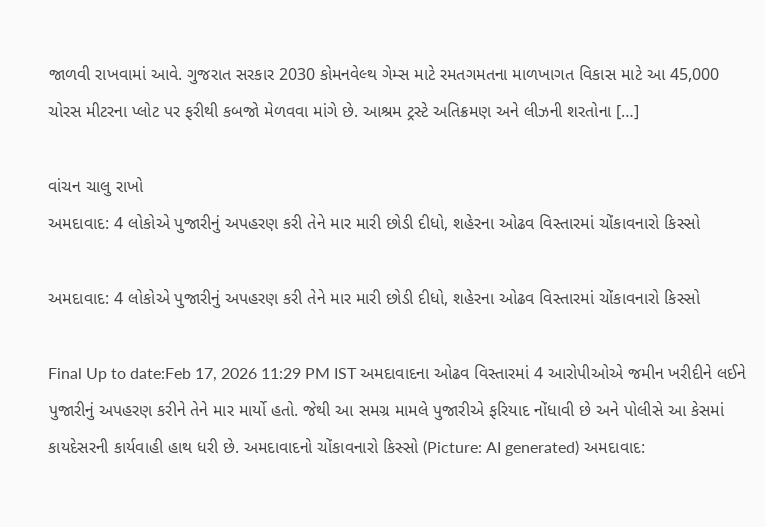જાળવી રાખવામાં આવે. ગુજરાત સરકાર 2030 કોમનવેલ્થ ગેમ્સ માટે રમતગમતના માળખાગત વિકાસ માટે આ 45,000 ચોરસ મીટરના પ્લોટ પર ફરીથી કબજો મેળવવા માંગે છે. આશ્રમ ટ્રસ્ટે અતિક્રમણ અને લીઝની શરતોના […]

વાંચન ચાલુ રાખો
અમદાવાદ: 4 લોકોએ પુજારીનું અપહરણ કરી તેને માર મારી છોડી દીધો, શહેરના ઓઢવ વિસ્તારમાં ચોંકાવનારો કિસ્સો

અમદાવાદ: 4 લોકોએ પુજારીનું અપહરણ કરી તેને માર મારી છોડી દીધો, શહેરના ઓઢવ વિસ્તારમાં ચોંકાવનારો કિસ્સો

Final Up to date:Feb 17, 2026 11:29 PM IST અમદાવાદના ઓઢવ વિસ્તારમાં 4 આરોપીઓએ જમીન ખરીદીને લઈને પુજારીનું અપહરણ કરીને તેને માર માર્યો હતો. જેથી આ સમગ્ર મામલે પુજારીએ ફરિયાદ નોંધાવી છે અને પોલીસે આ કેસમાં કાયદેસરની કાર્યવાહી હાથ ધરી છે. અમદાવાદનો ચોંકાવનારો કિસ્સો (Picture: AI generated) અમદાવાદ: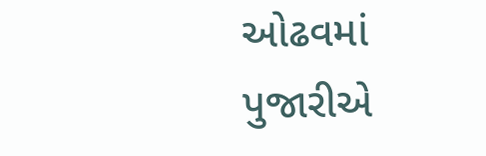ઓઢવમાં પુજારીએ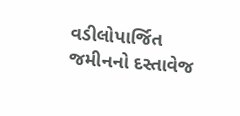વડીલોપાર્જિત જમીનનો દસ્તાવેજ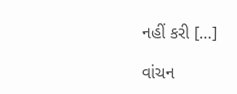નહીં કરી […]

વાંચન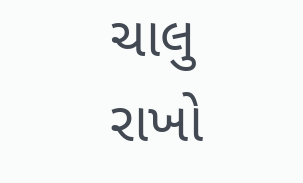ચાલુ રાખો